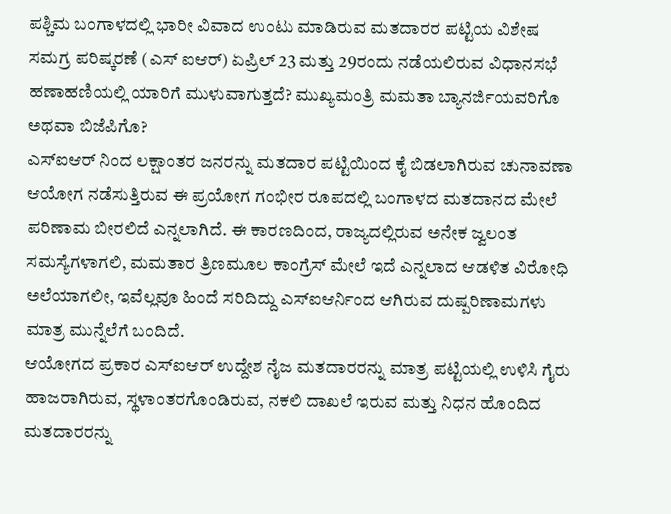ಪಶ್ಚಿಮ ಬಂಗಾಳದಲ್ಲಿ ಭಾರೀ ವಿವಾದ ಉಂಟು ಮಾಡಿರುವ ಮತದಾರರ ಪಟ್ಟಿಯ ವಿಶೇಷ ಸಮಗ್ರ ಪರಿಷ್ಕರಣೆ (ಎಸ್ ಐಆರ್) ಏಪ್ರಿಲ್ 23 ಮತ್ತು 29ರಂದು ನಡೆಯಲಿರುವ ವಿಧಾನಸಭೆ ಹಣಾಹಣಿಯಲ್ಲಿ ಯಾರಿಗೆ ಮುಳುವಾಗುತ್ತದೆ? ಮುಖ್ಯಮಂತ್ರಿ ಮಮತಾ ಬ್ಯಾನರ್ಜಿಯವರಿಗೊ ಅಥವಾ ಬಿಜೆಪಿಗೊ?
ಎಸ್ಐಆರ್ ನಿಂದ ಲಕ್ಷಾಂತರ ಜನರನ್ನು ಮತದಾರ ಪಟ್ಟಿಯಿಂದ ಕೈ ಬಿಡಲಾಗಿರುವ ಚುನಾವಣಾ ಆಯೋಗ ನಡೆಸುತ್ತಿರುವ ಈ ಪ್ರಯೋಗ ಗಂಭೀರ ರೂಪದಲ್ಲಿ ಬಂಗಾಳದ ಮತದಾನದ ಮೇಲೆ ಪರಿಣಾಮ ಬೀರಲಿದೆ ಎನ್ನಲಾಗಿದೆ. ಈ ಕಾರಣದಿಂದ, ರಾಜ್ಯದಲ್ಲಿರುವ ಅನೇಕ ಜ್ವಲಂತ ಸಮಸ್ಯೆಗಳಾಗಲಿ, ಮಮತಾರ ತ್ರಿಣಮೂಲ ಕಾಂಗ್ರೆಸ್ ಮೇಲೆ ಇದೆ ಎನ್ನಲಾದ ಆಡಳಿತ ವಿರೋಧಿ ಅಲೆಯಾಗಲೀ, ಇವೆಲ್ಲವೂ ಹಿಂದೆ ಸರಿದಿದ್ದು ಎಸ್ಐಆರ್ನಿಂದ ಆಗಿರುವ ದುಷ್ಪರಿಣಾಮಗಳು ಮಾತ್ರ ಮುನ್ನೆಲೆಗೆ ಬಂದಿದೆ.
ಆಯೋಗದ ಪ್ರಕಾರ ಎಸ್ಐಆರ್ ಉದ್ದೇಶ ನೈಜ ಮತದಾರರನ್ನು ಮಾತ್ರ ಪಟ್ಟಿಯಲ್ಲಿ ಉಳಿಸಿ ಗೈರು ಹಾಜರಾಗಿರುವ, ಸ್ಥಳಾಂತರಗೊಂಡಿರುವ, ನಕಲಿ ದಾಖಲೆ ಇರುವ ಮತ್ತು ನಿಧನ ಹೊಂದಿದ ಮತದಾರರನ್ನು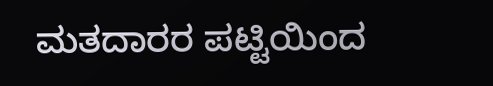ಮತದಾರರ ಪಟ್ಟಿಯಿಂದ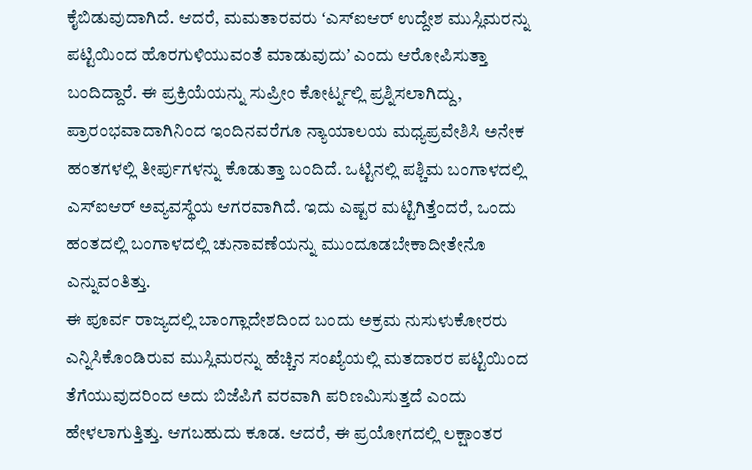ಕೈಬಿಡುವುದಾಗಿದೆ. ಆದರೆ, ಮಮತಾರವರು ʻಎಸ್ಐಆರ್ ಉದ್ದೇಶ ಮುಸ್ಲಿಮರನ್ನು ಪಟ್ಟಿಯಿಂದ ಹೊರಗುಳಿಯುವಂತೆ ಮಾಡುವುದುʼ ಎಂದು ಆರೋಪಿಸುತ್ತಾ ಬಂದಿದ್ದಾರೆ. ಈ ಪ್ರಕ್ರಿಯೆಯನ್ನು ಸುಪ್ರೀಂ ಕೋರ್ಟ್ನಲ್ಲಿ ಪ್ರಶ್ನಿಸಲಾಗಿದ್ದು, ಪ್ರಾರಂಭವಾದಾಗಿನಿಂದ ಇಂದಿನವರೆಗೂ ನ್ಯಾಯಾಲಯ ಮಧ್ಯಪ್ರವೇಶಿಸಿ ಅನೇಕ ಹಂತಗಳಲ್ಲಿ ತೀರ್ಪುಗಳನ್ನು ಕೊಡುತ್ತಾ ಬಂದಿದೆ. ಒಟ್ಟಿನಲ್ಲಿ ಪಶ್ಚಿಮ ಬಂಗಾಳದಲ್ಲಿ ಎಸ್ಐಆರ್ ಅವ್ಯವಸ್ಥೆಯ ಆಗರವಾಗಿದೆ. ಇದು ಎಷ್ಟರ ಮಟ್ಟಿಗಿತ್ತೆಂದರೆ, ಒಂದು ಹಂತದಲ್ಲಿ ಬಂಗಾಳದಲ್ಲಿ ಚುನಾವಣೆಯನ್ನು ಮುಂದೂಡಬೇಕಾದೀತೇನೊ ಎನ್ನುವಂತಿತ್ತು.
ಈ ಪೂರ್ವ ರಾಜ್ಯದಲ್ಲಿ ಬಾಂಗ್ಲಾದೇಶದಿಂದ ಬಂದು ಅಕ್ರಮ ನುಸುಳುಕೋರರು ಎನ್ನಿಸಿಕೊಂಡಿರುವ ಮುಸ್ಲಿಮರನ್ನು ಹೆಚ್ಚಿನ ಸಂಖ್ಯೆಯಲ್ಲಿ ಮತದಾರರ ಪಟ್ಟಿಯಿಂದ ತೆಗೆಯುವುದರಿಂದ ಅದು ಬಿಜೆಪಿಗೆ ವರವಾಗಿ ಪರಿಣಮಿಸುತ್ತದೆ ಎಂದು ಹೇಳಲಾಗುತ್ತಿತ್ತು. ಆಗಬಹುದು ಕೂಡ. ಆದರೆ, ಈ ಪ್ರಯೋಗದಲ್ಲಿ ಲಕ್ಷಾಂತರ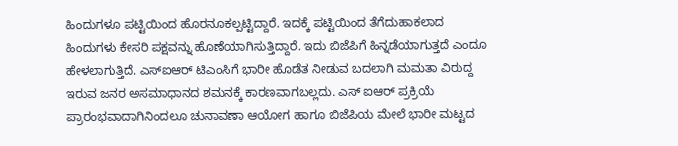ಹಿಂದುಗಳೂ ಪಟ್ಟಿಯಿಂದ ಹೊರನೂಕಲ್ಪಟ್ಟಿದ್ದಾರೆ. ಇದಕ್ಕೆ ಪಟ್ಟಿಯಿಂದ ತೆಗೆದುಹಾಕಲಾದ ಹಿಂದುಗಳು ಕೇಸರಿ ಪಕ್ಷವನ್ನು ಹೊಣೆಯಾಗಿಸುತ್ತಿದ್ದಾರೆ. ಇದು ಬಿಜೆಪಿಗೆ ಹಿನ್ನಡೆಯಾಗುತ್ತದೆ ಎಂದೂ ಹೇಳಲಾಗುತ್ತಿದೆ. ಎಸ್ಐಆರ್ ಟಿಎಂಸಿಗೆ ಭಾರೀ ಹೊಡೆತ ನೀಡುವ ಬದಲಾಗಿ ಮಮತಾ ವಿರುದ್ದ ಇರುವ ಜನರ ಅಸಮಾಧಾನದ ಶಮನಕ್ಕೆ ಕಾರಣವಾಗಬಲ್ಲದು. ಎಸ್ ಐಆರ್ ಪ್ರಕ್ರಿಯೆ ಪ್ರಾರಂಭವಾದಾಗಿನಿಂದಲೂ ಚುನಾವಣಾ ಆಯೋಗ ಹಾಗೂ ಬಿಜೆಪಿಯ ಮೇಲೆ ಭಾರೀ ಮಟ್ಟದ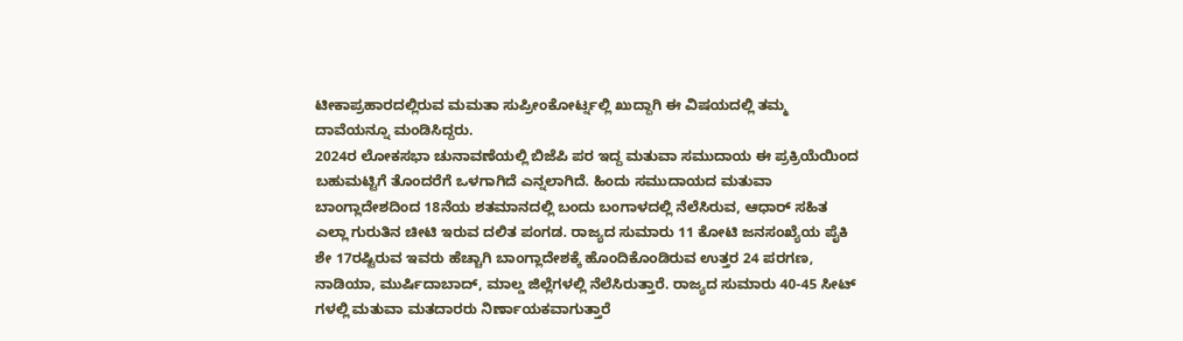ಟೀಕಾಪ್ರಹಾರದಲ್ಲಿರುವ ಮಮತಾ ಸುಪ್ರೀಂಕೋರ್ಟ್ನಲ್ಲಿ ಖುದ್ದಾಗಿ ಈ ವಿಷಯದಲ್ಲಿ ತಮ್ಮ ದಾವೆಯನ್ನೂ ಮಂಡಿಸಿದ್ದರು.
2024ರ ಲೋಕಸಭಾ ಚುನಾವಣೆಯಲ್ಲಿ ಬಿಜೆಪಿ ಪರ ಇದ್ದ ಮತುವಾ ಸಮುದಾಯ ಈ ಪ್ರಕ್ರಿಯೆಯಿಂದ ಬಹುಮಟ್ಟಿಗೆ ತೊಂದರೆಗೆ ಒಳಗಾಗಿದೆ ಎನ್ನಲಾಗಿದೆ. ಹಿಂದು ಸಮುದಾಯದ ಮತುವಾ ಬಾಂಗ್ಲಾದೇಶದಿಂದ 18ನೆಯ ಶತಮಾನದಲ್ಲಿ ಬಂದು ಬಂಗಾಳದಲ್ಲಿ ನೆಲೆಸಿರುವ, ಆಧಾರ್ ಸಹಿತ ಎಲ್ಲಾ ಗುರುತಿನ ಚೀಟಿ ಇರುವ ದಲಿತ ಪಂಗಡ. ರಾಜ್ಯದ ಸುಮಾರು 11 ಕೋಟಿ ಜನಸಂಖ್ಯೆಯ ಪೈಕಿ ಶೇ 17ರಷ್ಟಿರುವ ಇವರು ಹೆಚ್ಚಾಗಿ ಬಾಂಗ್ಲಾದೇಶಕ್ಕೆ ಹೊಂದಿಕೊಂಡಿರುವ ಉತ್ತರ 24 ಪರಗಣ, ನಾಡಿಯಾ, ಮುರ್ಷಿದಾಬಾದ್, ಮಾಲ್ಡ ಜಿಲ್ಲೆಗಳಲ್ಲಿ ನೆಲೆಸಿರುತ್ತಾರೆ. ರಾಜ್ಯದ ಸುಮಾರು 40-45 ಸೀಟ್ ಗಳಲ್ಲಿ ಮತುವಾ ಮತದಾರರು ನಿರ್ಣಾಯಕವಾಗುತ್ತಾರೆ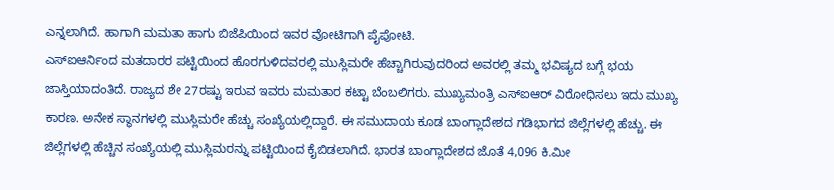ಎನ್ನಲಾಗಿದೆ. ಹಾಗಾಗಿ ಮಮತಾ ಹಾಗು ಬಿಜೆಪಿಯಿಂದ ಇವರ ವೋಟಿಗಾಗಿ ಪೈಪೋಟಿ.
ಎಸ್ಐಆರ್ನಿಂದ ಮತದಾರರ ಪಟ್ಟಿಯಿಂದ ಹೊರಗುಳಿದವರಲ್ಲಿ ಮುಸ್ಲಿಮರೇ ಹೆಚ್ಚಾಗಿರುವುದರಿಂದ ಅವರಲ್ಲಿ ತಮ್ಮ ಭವಿಷ್ಯದ ಬಗ್ಗೆ ಭಯ ಜಾಸ್ತಿಯಾದಂತಿದೆ. ರಾಜ್ಯದ ಶೇ 27ರಷ್ಟು ಇರುವ ಇವರು ಮಮತಾರ ಕಟ್ಟಾ ಬೆಂಬಲಿಗರು. ಮುಖ್ಯಮಂತ್ರಿ ಎಸ್ಐಆರ್ ವಿರೋಧಿಸಲು ಇದು ಮುಖ್ಯ ಕಾರಣ. ಅನೇಕ ಸ್ಥಾನಗಳಲ್ಲಿ ಮುಸ್ಲಿಮರೇ ಹೆಚ್ಚು ಸಂಖ್ಯೆಯಲ್ಲಿದ್ದಾರೆ. ಈ ಸಮುದಾಯ ಕೂಡ ಬಾಂಗ್ಲಾದೇಶದ ಗಡಿಭಾಗದ ಜಿಲ್ಲೆಗಳಲ್ಲಿ ಹೆಚ್ಚು. ಈ ಜಿಲ್ಲೆಗಳಲ್ಲಿ ಹೆಚ್ಚಿನ ಸಂಖ್ಯೆಯಲ್ಲಿ ಮುಸ್ಲಿಮರನ್ನು ಪಟ್ಟಿಯಿಂದ ಕೈಬಿಡಲಾಗಿದೆ. ಭಾರತ ಬಾಂಗ್ಲಾದೇಶದ ಜೊತೆ 4,096 ಕಿ.ಮೀ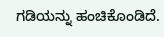ಗಡಿಯನ್ನು ಹಂಚಿಕೊಂಡಿದೆ.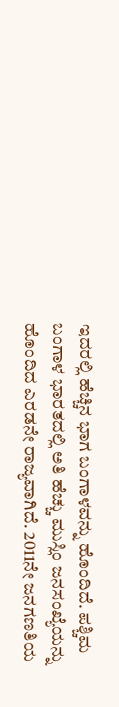ಇದರಲ್ಲಿ ಹೆಚ್ಚಿನ ಭಾಗ ಬಂಗಾಳವನ್ನು ಹೊಂದಿದೆ. ಪಶ್ಚಿಮ ಬಂಗಾಳ ಭಾರತದಲ್ಲಿ ಅತಿ ಹೆಚ್ಚು ಮುಸ್ಲಿಂ ಜನಸಂಖ್ಯೆಯನ್ನು ಹೊಂದಿದ ಎರಡನೇ ರಾಜ್ಯವಾಗಿದೆ. 2011ನೇ ಜನಗಣತಿಯ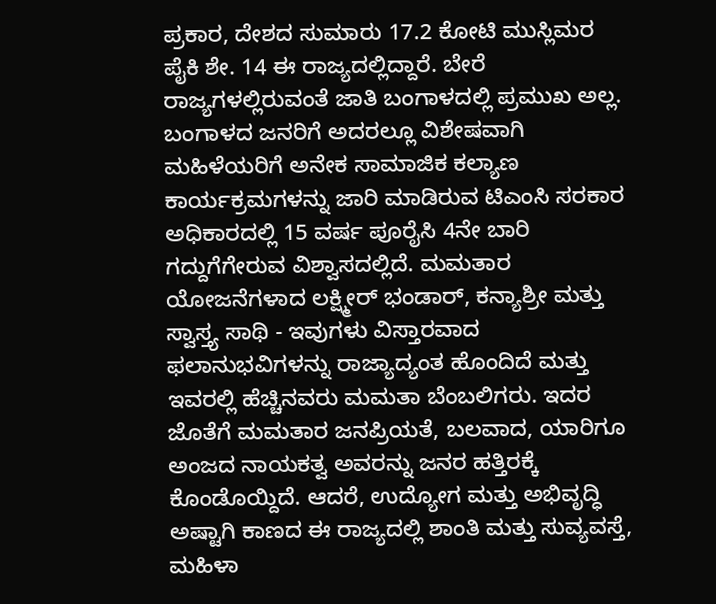ಪ್ರಕಾರ, ದೇಶದ ಸುಮಾರು 17.2 ಕೋಟಿ ಮುಸ್ಲಿಮರ ಪೈಕಿ ಶೇ. 14 ಈ ರಾಜ್ಯದಲ್ಲಿದ್ದಾರೆ. ಬೇರೆ ರಾಜ್ಯಗಳಲ್ಲಿರುವಂತೆ ಜಾತಿ ಬಂಗಾಳದಲ್ಲಿ ಪ್ರಮುಖ ಅಲ್ಲ.
ಬಂಗಾಳದ ಜನರಿಗೆ ಅದರಲ್ಲೂ ವಿಶೇಷವಾಗಿ ಮಹಿಳೆಯರಿಗೆ ಅನೇಕ ಸಾಮಾಜಿಕ ಕಲ್ಯಾಣ ಕಾರ್ಯಕ್ರಮಗಳನ್ನು ಜಾರಿ ಮಾಡಿರುವ ಟಿಎಂಸಿ ಸರಕಾರ ಅಧಿಕಾರದಲ್ಲಿ 15 ವರ್ಷ ಪೂರೈಸಿ 4ನೇ ಬಾರಿ ಗದ್ದುಗೆಗೇರುವ ವಿಶ್ವಾಸದಲ್ಲಿದೆ. ಮಮತಾರ ಯೋಜನೆಗಳಾದ ಲಕ್ಷ್ಮೀರ್ ಭಂಡಾರ್, ಕನ್ಯಾಶ್ರೀ ಮತ್ತು ಸ್ವಾಸ್ತ್ಯ ಸಾಥಿ - ಇವುಗಳು ವಿಸ್ತಾರವಾದ ಫಲಾನುಭವಿಗಳನ್ನು ರಾಜ್ಯಾದ್ಯಂತ ಹೊಂದಿದೆ ಮತ್ತು ಇವರಲ್ಲಿ ಹೆಚ್ಚಿನವರು ಮಮತಾ ಬೆಂಬಲಿಗರು. ಇದರ ಜೊತೆಗೆ ಮಮತಾರ ಜನಪ್ರಿಯತೆ, ಬಲವಾದ, ಯಾರಿಗೂ ಅಂಜದ ನಾಯಕತ್ವ ಅವರನ್ನು ಜನರ ಹತ್ತಿರಕ್ಕೆ ಕೊಂಡೊಯ್ದಿದೆ. ಆದರೆ, ಉದ್ಯೋಗ ಮತ್ತು ಅಭಿವೃದ್ಧಿ ಅಷ್ಟಾಗಿ ಕಾಣದ ಈ ರಾಜ್ಯದಲ್ಲಿ ಶಾಂತಿ ಮತ್ತು ಸುವ್ಯವಸ್ತೆ, ಮಹಿಳಾ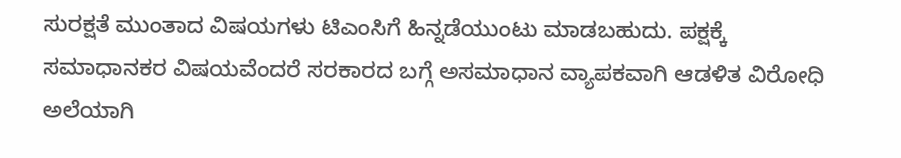ಸುರಕ್ಷತೆ ಮುಂತಾದ ವಿಷಯಗಳು ಟಿಎಂಸಿಗೆ ಹಿನ್ನಡೆಯುಂಟು ಮಾಡಬಹುದು. ಪಕ್ಷಕ್ಕೆ ಸಮಾಧಾನಕರ ವಿಷಯವೆಂದರೆ ಸರಕಾರದ ಬಗ್ಗೆ ಅಸಮಾಧಾನ ವ್ಯಾಪಕವಾಗಿ ಆಡಳಿತ ವಿರೋಧಿ ಅಲೆಯಾಗಿ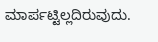ಮಾರ್ಪಟ್ಟಿಲ್ಲದಿರುವುದು.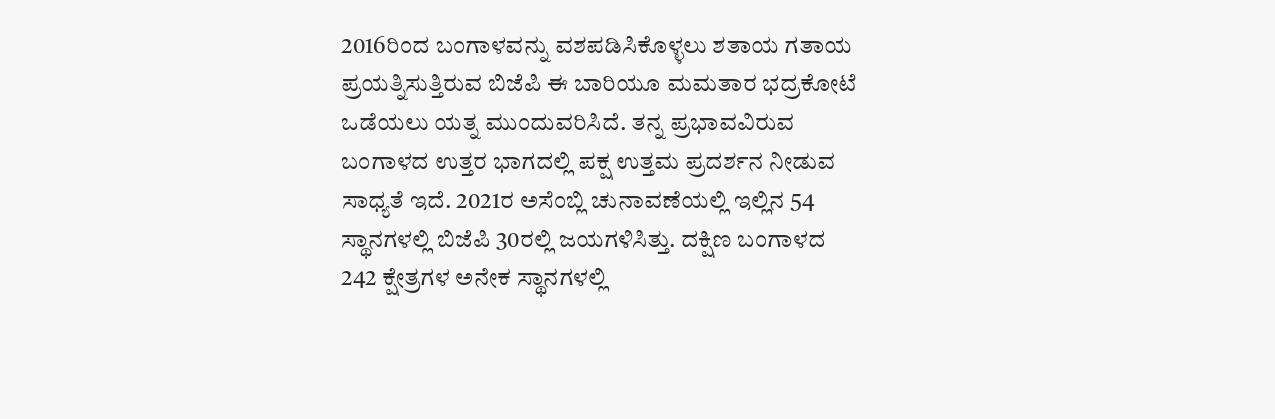2016ರಿಂದ ಬಂಗಾಳವನ್ನು ವಶಪಡಿಸಿಕೊಳ್ಳಲು ಶತಾಯ ಗತಾಯ ಪ್ರಯತ್ನಿಸುತ್ತಿರುವ ಬಿಜೆಪಿ ಈ ಬಾರಿಯೂ ಮಮತಾರ ಭದ್ರಕೋಟೆ ಒಡೆಯಲು ಯತ್ನ ಮುಂದುವರಿಸಿದೆ. ತನ್ನ ಪ್ರಭಾವವಿರುವ ಬಂಗಾಳದ ಉತ್ತರ ಭಾಗದಲ್ಲಿ ಪಕ್ಷ ಉತ್ತಮ ಪ್ರದರ್ಶನ ನೀಡುವ ಸಾಧ್ಯತೆ ಇದೆ. 2021ರ ಅಸೆಂಬ್ಲಿ ಚುನಾವಣೆಯಲ್ಲಿ ಇಲ್ಲಿನ 54 ಸ್ಥಾನಗಳಲ್ಲಿ ಬಿಜೆಪಿ 30ರಲ್ಲಿ ಜಯಗಳಿಸಿತ್ತು. ದಕ್ಷಿಣ ಬಂಗಾಳದ 242 ಕ್ಷೇತ್ರಗಳ ಅನೇಕ ಸ್ಥಾನಗಳಲ್ಲಿ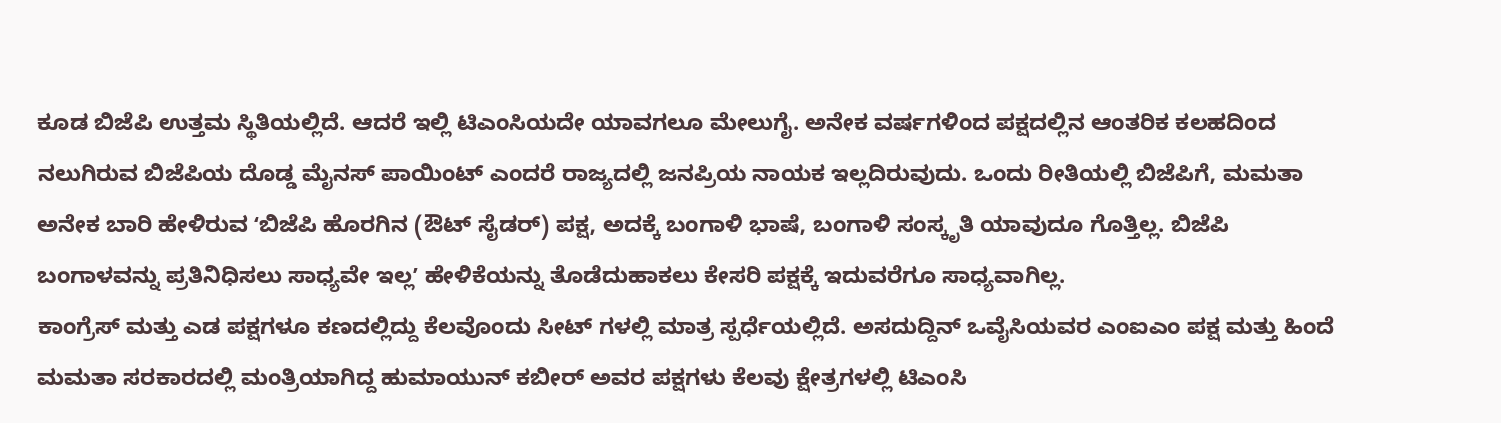ಕೂಡ ಬಿಜೆಪಿ ಉತ್ತಮ ಸ್ಥಿತಿಯಲ್ಲಿದೆ. ಆದರೆ ಇಲ್ಲಿ ಟಿಎಂಸಿಯದೇ ಯಾವಗಲೂ ಮೇಲುಗೈ. ಅನೇಕ ವರ್ಷಗಳಿಂದ ಪಕ್ಷದಲ್ಲಿನ ಆಂತರಿಕ ಕಲಹದಿಂದ ನಲುಗಿರುವ ಬಿಜೆಪಿಯ ದೊಡ್ಡ ಮೈನಸ್ ಪಾಯಿಂಟ್ ಎಂದರೆ ರಾಜ್ಯದಲ್ಲಿ ಜನಪ್ರಿಯ ನಾಯಕ ಇಲ್ಲದಿರುವುದು. ಒಂದು ರೀತಿಯಲ್ಲಿ ಬಿಜೆಪಿಗೆ, ಮಮತಾ ಅನೇಕ ಬಾರಿ ಹೇಳಿರುವ ʻಬಿಜೆಪಿ ಹೊರಗಿನ (ಔಟ್ ಸೈಡರ್) ಪಕ್ಷ, ಅದಕ್ಕೆ ಬಂಗಾಳಿ ಭಾಷೆ, ಬಂಗಾಳಿ ಸಂಸ್ಕೃತಿ ಯಾವುದೂ ಗೊತ್ತಿಲ್ಲ. ಬಿಜೆಪಿ ಬಂಗಾಳವನ್ನು ಪ್ರತಿನಿಧಿಸಲು ಸಾಧ್ಯವೇ ಇಲ್ಲʼ ಹೇಳಿಕೆಯನ್ನು ತೊಡೆದುಹಾಕಲು ಕೇಸರಿ ಪಕ್ಷಕ್ಕೆ ಇದುವರೆಗೂ ಸಾಧ್ಯವಾಗಿಲ್ಲ.
ಕಾಂಗ್ರೆಸ್ ಮತ್ತು ಎಡ ಪಕ್ಷಗಳೂ ಕಣದಲ್ಲಿದ್ದು ಕೆಲವೊಂದು ಸೀಟ್ ಗಳಲ್ಲಿ ಮಾತ್ರ ಸ್ಪರ್ಧೆಯಲ್ಲಿದೆ. ಅಸದುದ್ದಿನ್ ಒವೈಸಿಯವರ ಎಂಐಎಂ ಪಕ್ಷ ಮತ್ತು ಹಿಂದೆ ಮಮತಾ ಸರಕಾರದಲ್ಲಿ ಮಂತ್ರಿಯಾಗಿದ್ದ ಹುಮಾಯುನ್ ಕಬೀರ್ ಅವರ ಪಕ್ಷಗಳು ಕೆಲವು ಕ್ಷೇತ್ರಗಳಲ್ಲಿ ಟಿಎಂಸಿ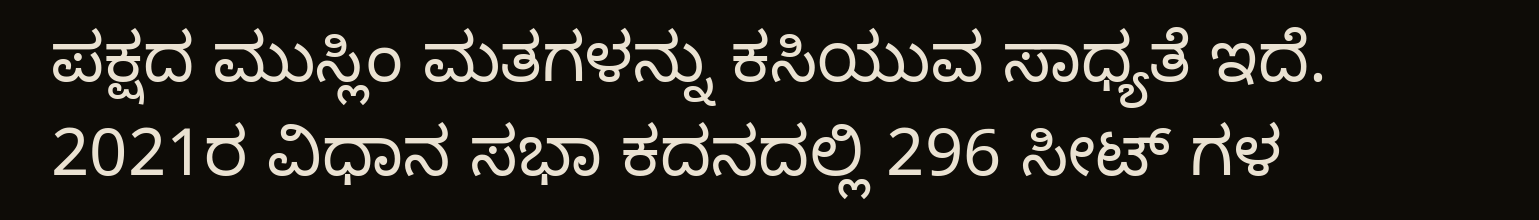ಪಕ್ಷದ ಮುಸ್ಲಿಂ ಮತಗಳನ್ನು ಕಸಿಯುವ ಸಾಧ್ಯತೆ ಇದೆ.
2021ರ ವಿಧಾನ ಸಭಾ ಕದನದಲ್ಲಿ 296 ಸೀಟ್ ಗಳ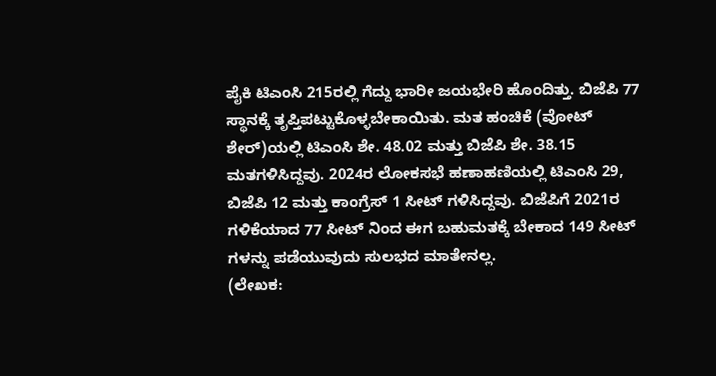ಪೈಕಿ ಟಿಎಂಸಿ 215ರಲ್ಲಿ ಗೆದ್ದು ಭಾರೀ ಜಯಭೇರಿ ಹೊಂದಿತ್ತು. ಬಿಜೆಪಿ 77 ಸ್ಥಾನಕ್ಕೆ ತೃಪ್ತಿಪಟ್ಟುಕೊಳ್ಳಬೇಕಾಯಿತು. ಮತ ಹಂಚಿಕೆ (ವೋಟ್ ಶೇರ್)ಯಲ್ಲಿ ಟಿಎಂಸಿ ಶೇ. 48.02 ಮತ್ತು ಬಿಜೆಪಿ ಶೇ. 38.15 ಮತಗಳಿಸಿದ್ದವು. 2024ರ ಲೋಕಸಭೆ ಹಣಾಹಣಿಯಲ್ಲಿ ಟಿಎಂಸಿ 29, ಬಿಜೆಪಿ 12 ಮತ್ತು ಕಾಂಗ್ರೆಸ್ 1 ಸೀಟ್ ಗಳಿಸಿದ್ದವು. ಬಿಜೆಪಿಗೆ 2021ರ ಗಳಿಕೆಯಾದ 77 ಸೀಟ್ ನಿಂದ ಈಗ ಬಹುಮತಕ್ಕೆ ಬೇಕಾದ 149 ಸೀಟ್ ಗಳನ್ನು ಪಡೆಯುವುದು ಸುಲಭದ ಮಾತೇನಲ್ಲ.
(ಲೇಖಕ: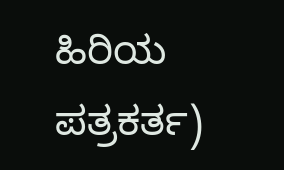ಹಿರಿಯ ಪತ್ರಕರ್ತ)